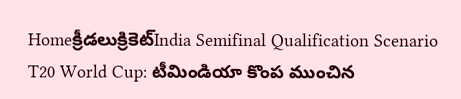Homeక్రీడలుక్రికెట్‌India Semifinal Qualification Scenario T20 World Cup: టీమిండియా కొంప ముంచిన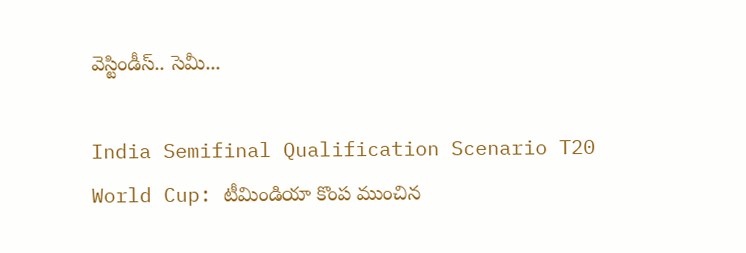వెస్టిండీస్.. సెమీ...

India Semifinal Qualification Scenario T20 World Cup: టీమిండియా కొంప ముంచిన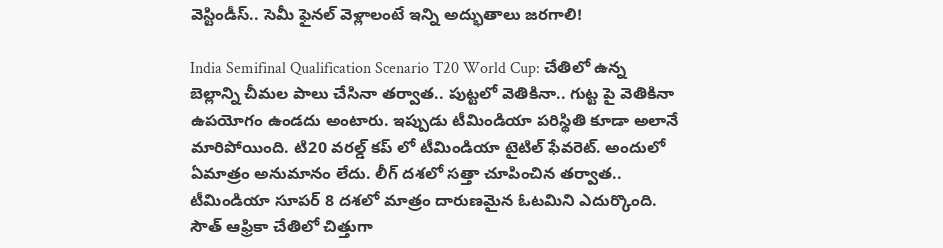వెస్టిండీస్.. సెమీ ఫైనల్ వెళ్లాలంటే ఇన్ని అద్భుతాలు జరగాలి!

India Semifinal Qualification Scenario T20 World Cup: చేతిలో ఉన్న బెల్లాన్ని చీమల పాలు చేసినా తర్వాత.. పుట్టలో వెతికినా.. గుట్ట పై వెతికినా ఉపయోగం ఉండదు అంటారు. ఇప్పుడు టీమిండియా పరిస్థితి కూడా అలానే మారిపోయింది. టి20 వరల్డ్ కప్ లో టీమిండియా టైటిల్ ఫేవరెట్. అందులో ఏమాత్రం అనుమానం లేదు. లీగ్ దశలో సత్తా చూపించిన తర్వాత.. టీమిండియా సూపర్ 8 దశలో మాత్రం దారుణమైన ఓటమిని ఎదుర్కొంది. సౌత్ ఆఫ్రికా చేతిలో చిత్తుగా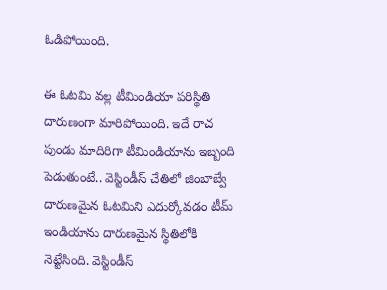ఓడిపోయింది.

ఈ ఓటమి వల్ల టీమిండియా పరిస్థితి దారుణంగా మారిపోయింది. ఇదే రాచ పుండు మాదిరిగా టీమిండియాను ఇబ్బంది పెడుతుంటే.. వెస్టిండీస్ చేతిలో జింబాబ్వే దారుణమైన ఓటమిని ఎదుర్కోవడం టీమ్ ఇండియాను దారుణమైన స్థితిలోకి నెట్టేసింది. వెస్టిండీస్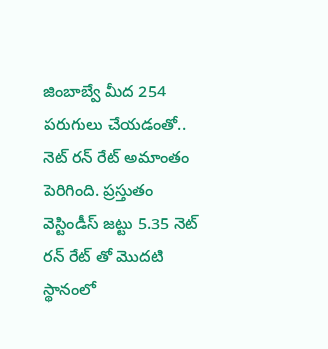జింబాబ్వే మీద 254 పరుగులు చేయడంతో.. నెట్ రన్ రేట్ అమాంతం పెరిగింది. ప్రస్తుతం వెస్టిండీస్ జట్టు 5.35 నెట్ రన్ రేట్ తో మొదటి స్థానంలో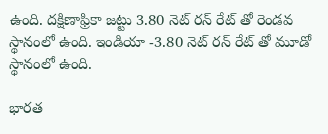ఉంది. దక్షిణాఫ్రికా జట్టు 3.80 నెట్ రన్ రేట్ తో రెండవ స్థానంలో ఉంది. ఇండియా -3.80 నెట్ రన్ రేట్ తో మూడో స్థానంలో ఉంది.

భారత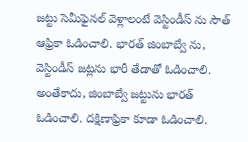జట్టు సెమీఫైనల్ వెళ్లాలంటే వెస్టిండీస్ ను సౌత్ ఆఫ్రికా ఓడించాలి. భారత్ జింబాబ్వే ను, వెస్టిండీస్ జట్లను భారీ తేడాతో ఓడించాలి. అంతేకాదు, జింబాబ్వే జట్టును భారత్ ఓడించాలి. దక్షిణాఫ్రికా కూడా ఓడించాలి.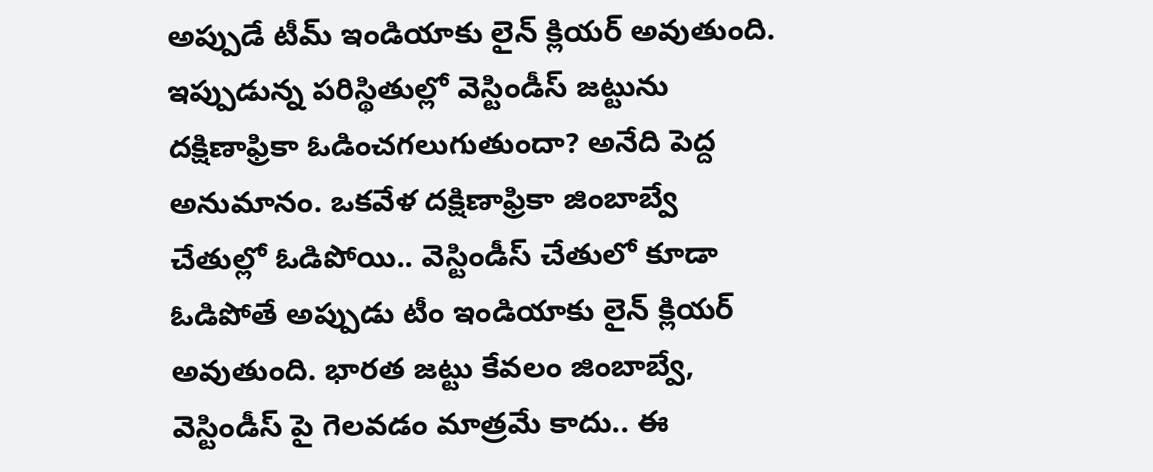అప్పుడే టీమ్ ఇండియాకు లైన్ క్లియర్ అవుతుంది. ఇప్పుడున్న పరిస్థితుల్లో వెస్టిండీస్ జట్టును దక్షిణాఫ్రికా ఓడించగలుగుతుందా? అనేది పెద్ద అనుమానం. ఒకవేళ దక్షిణాఫ్రికా జింబాబ్వే చేతుల్లో ఓడిపోయి.. వెస్టిండీస్ చేతులో కూడా ఓడిపోతే అప్పుడు టీం ఇండియాకు లైన్ క్లియర్ అవుతుంది. భారత జట్టు కేవలం జింబాబ్వే, వెస్టిండీస్ పై గెలవడం మాత్రమే కాదు.. ఈ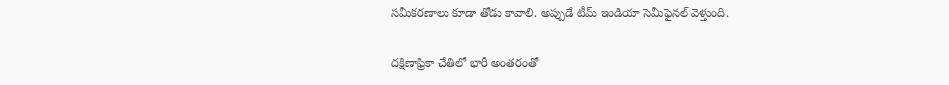సమీకరణాలు కూడా తోడు కావాలి. అప్పుడే టీమ్ ఇండియా సెమీఫైనల్ వెళ్తుంది.

దక్షిణాఫ్రికా చేతిలో భారీ అంతరంతో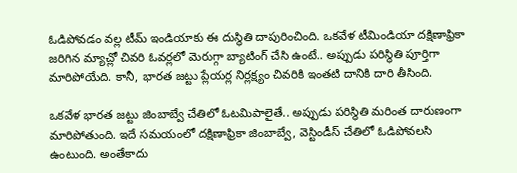ఓడిపోవడం వల్ల టీమ్ ఇండియాకు ఈ దుస్థితి దాపురించింది. ఒకవేళ టీమిండియా దక్షిణాఫ్రికా జరిగిన మ్యాచ్లో చివరి ఓవర్లలో మెరుగ్గా బ్యాటింగ్ చేసి ఉంటే.. అప్పుడు పరిస్థితి పూర్తిగా మారిపోయేది. కానీ, భారత జట్టు ప్లేయర్ల నిర్లక్ష్యం చివరికి ఇంతటి దానికి దారి తీసింది.

ఒకవేళ భారత జట్టు జింబాబ్వే చేతిలో ఓటమిపాలైతే.. అప్పుడు పరిస్థితి మరింత దారుణంగా మారిపోతుంది. ఇదే సమయంలో దక్షిణాఫ్రికా జింబాబ్వే, వెస్టిండీస్ చేతిలో ఓడిపోవలసి ఉంటుంది. అంతేకాదు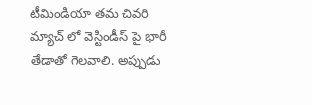టీమిండియా తమ చివరి మ్యాచ్ లో వెస్టిండీస్ పై భారీ తేడాతో గెలవాలి. అప్పుడు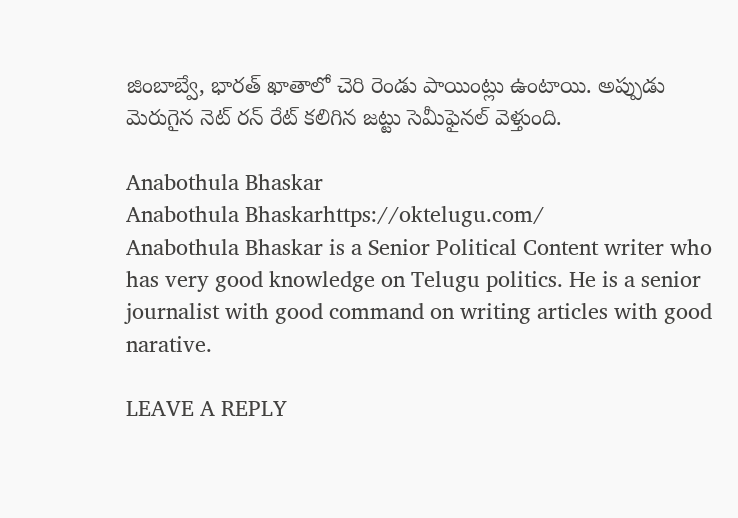జింబాబ్వే, భారత్ ఖాతాలో చెరి రెండు పాయింట్లు ఉంటాయి. అప్పుడు మెరుగైన నెట్ రన్ రేట్ కలిగిన జట్టు సెమీఫైనల్ వెళ్తుంది.

Anabothula Bhaskar
Anabothula Bhaskarhttps://oktelugu.com/
Anabothula Bhaskar is a Senior Political Content writer who has very good knowledge on Telugu politics. He is a senior journalist with good command on writing articles with good narative.

LEAVE A REPLY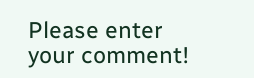Please enter your comment!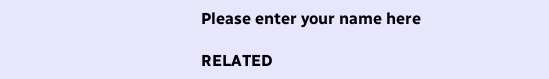Please enter your name here

RELATED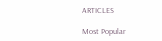ARTICLES

Most Popular